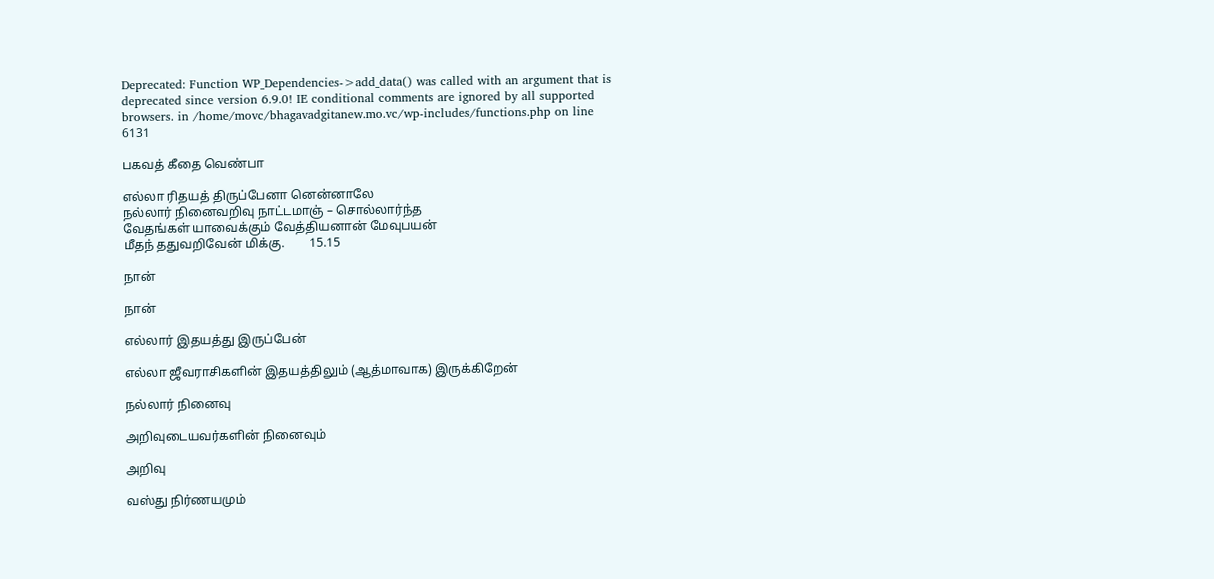Deprecated: Function WP_Dependencies->add_data() was called with an argument that is deprecated since version 6.9.0! IE conditional comments are ignored by all supported browsers. in /home/movc/bhagavadgitanew.mo.vc/wp-includes/functions.php on line 6131

பகவத் கீதை வெண்பா

எல்லா ரிதயத் திருப்பேனா னென்னாலே
நல்லார் நினைவறிவு நாட்டமாஞ் – சொல்லார்ந்த
வேதங்கள் யாவைக்கும் வேத்தியனான் மேவுபயன்
மீதந் ததுவறிவேன் மிக்கு.        15.15

நான்

நான்

எல்லார் இதயத்து இருப்பேன்

எல்லா ஜீவராசிகளின் இதயத்திலும் (ஆத்மாவாக) இருக்கிறேன்

நல்லார் நினைவு

அறிவுடையவர்களின் நினைவும்

அறிவு

வஸ்து நிர்ணயமும்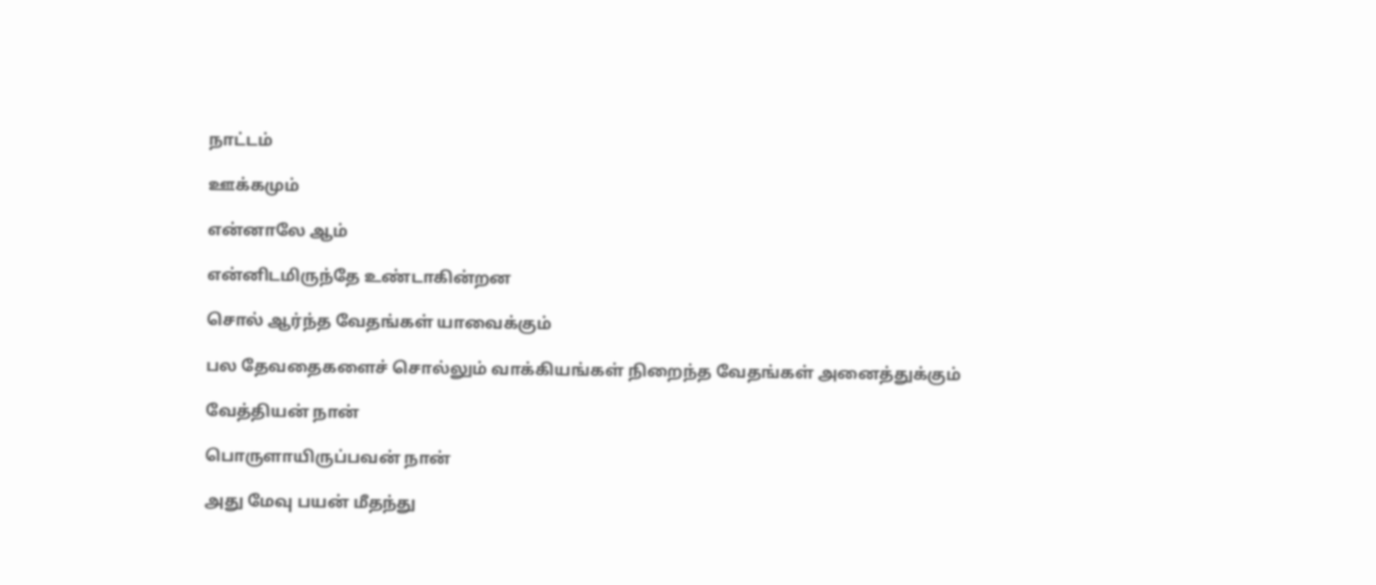நாட்டம்

ஊக்கமும்

என்னாலே ஆம்

என்னிடமிருந்தே உண்டாகின்றன

சொல் ஆர்ந்த வேதங்கள் யாவைக்கும்

பல தேவதைகளைச் சொல்லும் வாக்கியங்கள் நிறைந்த வேதங்கள் அனைத்துக்கும்

வேத்தியன் நான்

பொருளாயிருப்பவன் நான்

அது மேவு பயன் மீதந்து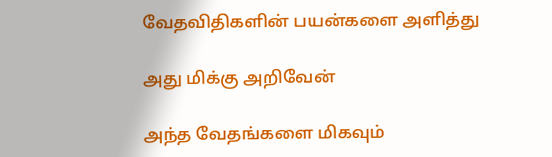வேதவிதிகளின் பயன்களை அளித்து

அது மிக்கு அறிவேன்

அந்த வேதங்களை மிகவும்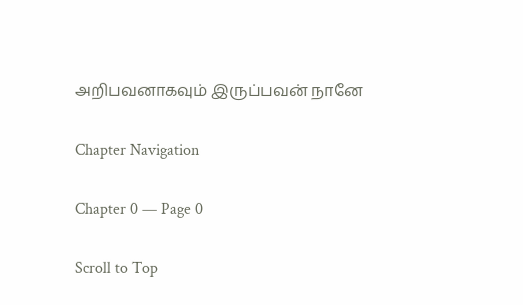அறிபவனாகவும் இருப்பவன் நானே

Chapter Navigation

Chapter 0 — Page 0

Scroll to Top